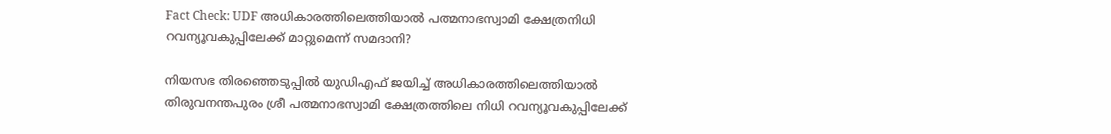Fact Check: UDF അധികാരത്തിലെത്തിയാല്‍ പത്മനാഭസ്വാമി ക്ഷേത്രനിധി റവന്യൂവകുപ്പിലേക്ക് മാറ്റുമെന്ന് സമദാനി?

നിയസഭ തിരഞ്ഞെടുപ്പില്‍ യുഡിഎഫ് ജയിച്ച് അധികാരത്തിലെത്തിയാല്‍ തിരുവനന്തപുരം ശ്രീ പത്മനാഭസ്വാമി ക്ഷേത്രത്തിലെ നിധി റവന്യൂവകുപ്പിലേക്ക്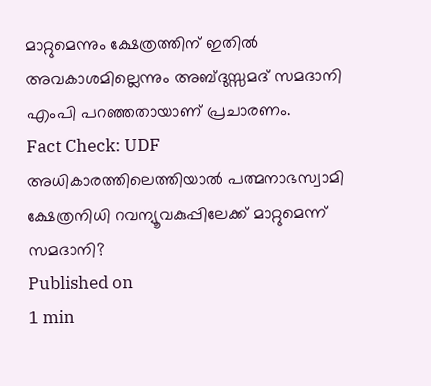മാറ്റുമെന്നും ക്ഷേത്രത്തിന് ഇതില്‍ അവകാശമില്ലെന്നും അബ്ദുസ്സമദ് സമദാനി എംപി പറഞ്ഞതായാണ് പ്രചാരണം.
Fact Check: UDF അധികാരത്തിലെത്തിയാല്‍ പത്മനാഭസ്വാമി ക്ഷേത്രനിധി റവന്യൂവകുപ്പിലേക്ക് മാറ്റുമെന്ന് സമദാനി?
Published on
1 min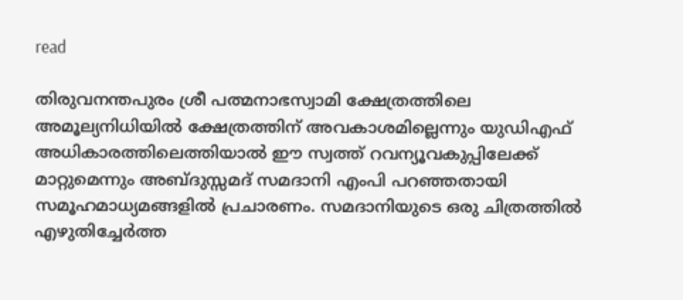read

തിരുവനന്തപുരം ശ്രീ പത്മനാഭസ്വാമി ക്ഷേത്രത്തിലെ അമൂല്യനിധിയില്‍ ക്ഷേത്രത്തിന് അവകാശമില്ലെന്നും യുഡിഎഫ് അധികാരത്തിലെത്തിയാല്‍ ഈ സ്വത്ത് റവന്യൂവകുപ്പിലേക്ക് മാറ്റുമെന്നും അബ്ദുസ്സമദ് സമദാനി എംപി പറഞ്ഞതായി സമൂഹമാധ്യമങ്ങളില്‍ പ്രചാരണം. സമദാനിയുടെ ഒരു ചിത്രത്തില്‍ എഴുതിച്ചേര്‍ത്ത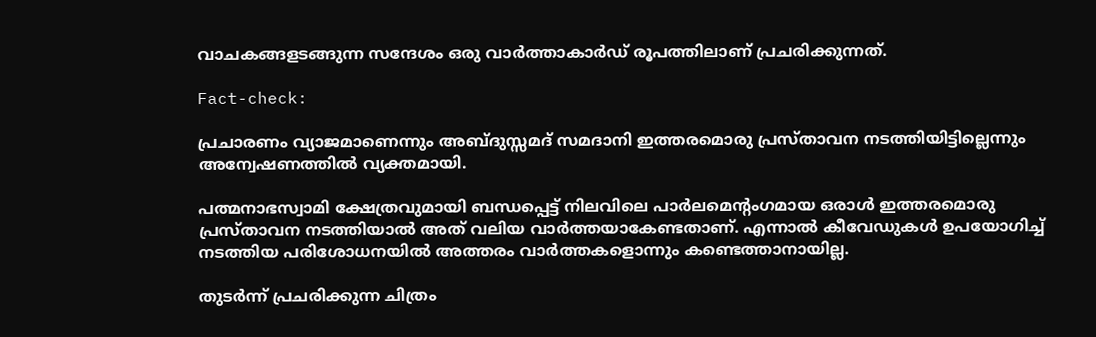വാചകങ്ങളടങ്ങുന്ന സന്ദേശം ഒരു വാര്‍ത്താകാര്‍ഡ് രൂപത്തിലാണ് പ്രചരിക്കുന്നത്.

Fact-check:

പ്രചാരണം വ്യാജമാണെന്നും അബ്ദുസ്സമദ് സമദാനി ഇത്തരമൊരു പ്രസ്താവന നടത്തിയിട്ടില്ലെന്നും അന്വേഷണത്തില്‍ വ്യക്തമായി.

പത്മനാഭസ്വാമി ക്ഷേത്രവുമായി ബന്ധപ്പെട്ട് നിലവിലെ പാര്‍ലമെന്റംഗമായ ഒരാള്‍ ‍ഇത്തരമൊരു പ്രസ്താവന നടത്തിയാല്‍ അത് വലിയ വാര്‍ത്തയാകേണ്ടതാണ്. എന്നാല്‍ കീവേഡുകള്‍ ഉപയോഗിച്ച് നടത്തിയ പരിശോധനയില്‍ അത്തരം വാര്‍ത്തകളൊന്നും കണ്ടെത്താനായില്ല.

തുടര്‍ന്ന് പ്രചരിക്കുന്ന ചിത്രം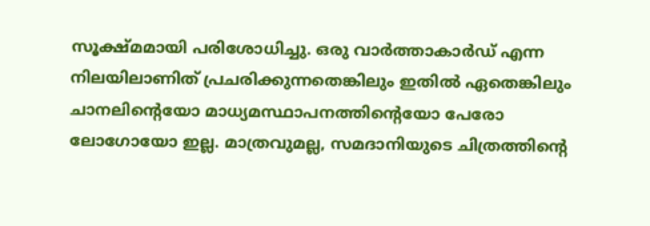സൂക്ഷ്മമായി പരിശോധിച്ചു. ഒരു വാര്‍ത്താകാര്‍ഡ് എന്ന നിലയിലാണിത് പ്രചരിക്കുന്നതെങ്കിലും ഇതില്‍ ഏതെങ്കിലും ചാനലിന്റെയോ മാധ്യമസ്ഥാപനത്തിന്റെയോ പേരോ ലോഗോയോ ഇല്ല. മാത്രവുമല്ല, സമദാനിയുടെ ചിത്രത്തിന്റെ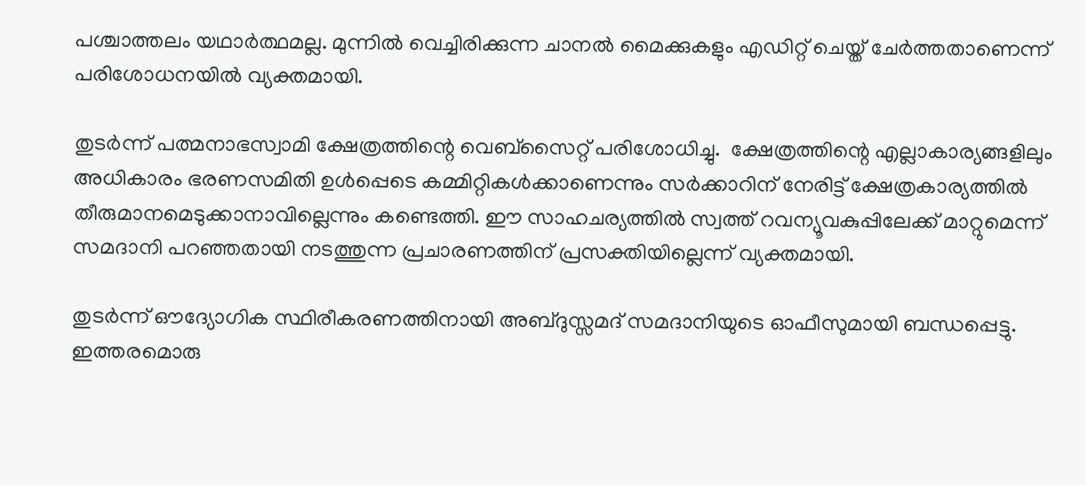പശ്ചാത്തലം യഥാര്‍ത്ഥമല്ല. മുന്നില്‍ വെച്ചിരിക്കുന്ന ചാനല്‍ മൈക്കുകളും എഡിറ്റ് ചെയ്ത് ചേര്‍ത്തതാണെന്ന് പരിശോധനയില്‍ വ്യക്തമായി.

തുടര്‍ന്ന് പത്മനാഭസ്വാമി ക്ഷേത്രത്തിന്റെ വെബ്സൈറ്റ് പരിശോധിച്ചു.  ക്ഷേത്രത്തിന്റെ എല്ലാകാര്യങ്ങളിലും അധികാരം ഭരണസമിതി ഉള്‍പ്പെടെ കമ്മിറ്റികള്‍ക്കാണെന്നും സര്‍ക്കാറിന് നേരിട്ട് ക്ഷേത്രകാര്യത്തില്‍ തീരുമാനമെടുക്കാനാവില്ലെന്നും കണ്ടെത്തി. ഈ സാഹചര്യത്തില്‍ സ്വത്ത് റവന്യൂവകുപ്പിലേക്ക് മാറ്റുമെന്ന് സമദാനി പറഞ്ഞതായി നടത്തുന്ന പ്രചാരണത്തിന് പ്രസക്തിയില്ലെന്ന് വ്യക്തമായി.

തുടര്‍ന്ന് ഔദ്യോഗിക സ്ഥിരീകരണത്തിനായി അബ്ദുസ്സമദ് സമദാനിയുടെ ഓഫീസുമായി ബന്ധപ്പെട്ടു. ഇത്തരമൊരു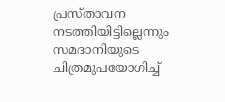പ്രസ്താവന നടത്തിയിട്ടില്ലെന്നും സമദാനിയുടെ ചിത്രമുപയോഗിച്ച്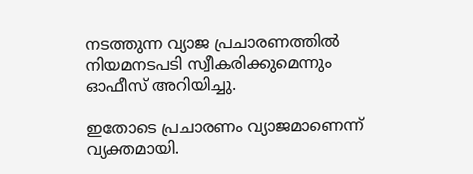നടത്തുന്ന വ്യാജ പ്രചാരണത്തില്‍ നിയമനടപടി സ്വീകരിക്കുമെന്നും ഓഫീസ് അറിയിച്ചു.

ഇതോടെ പ്രചാരണം വ്യാജമാണെന്ന് വ്യക്തമായി.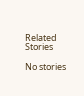Related Stories

No stories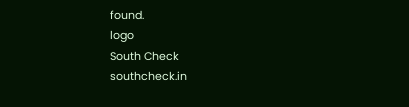found.
logo
South Check
southcheck.in